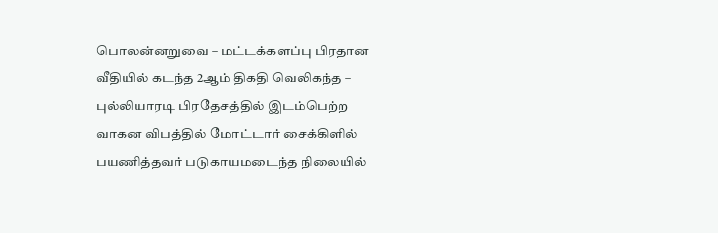பொலன்னறுவை – மட்டக்களப்பு பிரதான வீதியில் கடந்த 2ஆம் திகதி வெலிகந்த – புல்லியாரடி பிரதேசத்தில் இடம்பெற்ற வாகன விபத்தில் மோட்டார் சைக்கிளில் பயணித்தவர் படுகாயமடைந்த நிலையில்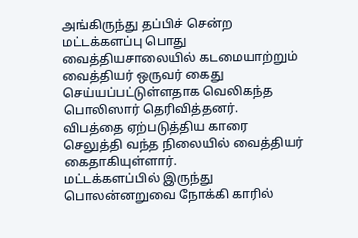அங்கிருந்து தப்பிச் சென்ற மட்டக்களப்பு பொது வைத்தியசாலையில் கடமையாற்றும் வைத்தியர் ஒருவர் கைது செய்யப்பட்டுள்ளதாக வெலிகந்த பொலிஸார் தெரிவித்தனர்.
விபத்தை ஏற்படுத்திய காரை செலுத்தி வந்த நிலையில் வைத்தியர் கைதாகியுள்ளார்.
மட்டக்களப்பில் இருந்து பொலன்னறுவை நோக்கி காரில்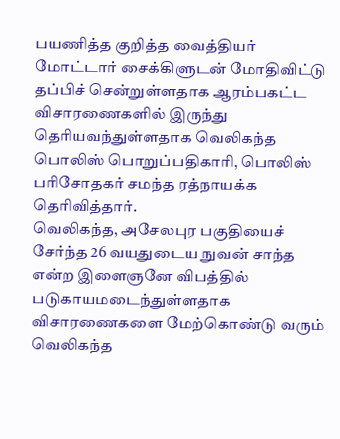பயணித்த குறித்த வைத்தியர் மோட்டார் சைக்கிளுடன் மோதிவிட்டு தப்பிச் சென்றுள்ளதாக ஆரம்பகட்ட விசாரணைகளில் இருந்து தெரியவந்துள்ளதாக வெலிகந்த பொலிஸ் பொறுப்பதிகாரி, பொலிஸ் பரிசோதகர் சமந்த ரத்நாயக்க தெரிவித்தார்.
வெலிகந்த, அசேலபுர பகுதியைச் சேர்ந்த 26 வயதுடைய நுவன் சாந்த என்ற இளைஞனே விபத்தில் படுகாயமடைந்துள்ளதாக விசாரணைகளை மேற்கொண்டு வரும் வெலிகந்த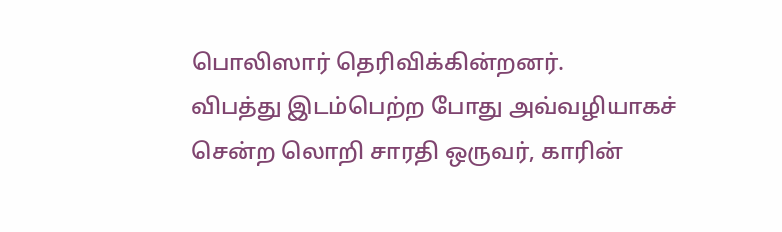பொலிஸார் தெரிவிக்கின்றனர்.
விபத்து இடம்பெற்ற போது அவ்வழியாகச் சென்ற லொறி சாரதி ஒருவர், காரின்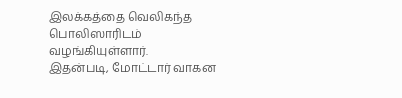இலக்கத்தை வெலிகந்த பொலிஸாரிடம் வழங்கியுள்ளார்.
இதன்படி, மோட்டார் வாகன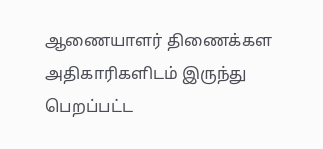ஆணையாளர் திணைக்கள அதிகாரிகளிடம் இருந்து பெறப்பட்ட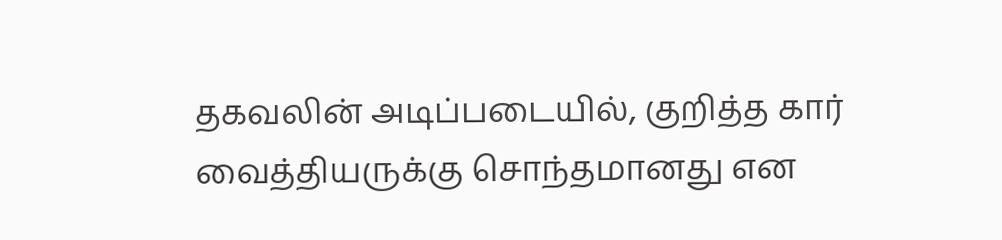தகவலின் அடிப்படையில், குறித்த கார் வைத்தியருக்கு சொந்தமானது என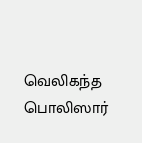வெலிகந்த பொலிஸார்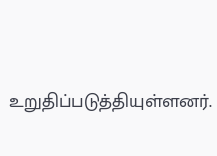உறுதிப்படுத்தியுள்ளனர்.